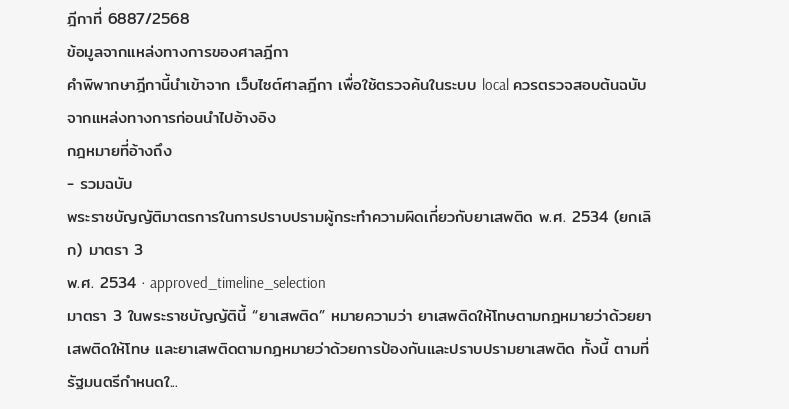ฎีกาที่ 6887/2568
ข้อมูลจากแหล่งทางการของศาลฎีกา
คำพิพากษาฎีกานี้นำเข้าจาก เว็บไซต์ศาลฎีกา เพื่อใช้ตรวจค้นในระบบ local ควรตรวจสอบต้นฉบับจากแหล่งทางการก่อนนำไปอ้างอิง
กฎหมายที่อ้างถึง
- รวมฉบับ
พระราชบัญญัติมาตรการในการปราบปรามผู้กระทำความผิดเกี่ยวกับยาเสพติด พ.ศ. 2534 (ยกเลิก) มาตรา 3
พ.ศ. 2534 · approved_timeline_selection
มาตรา 3 ในพระราชบัญญัตินี้ “ยาเสพติด” หมายความว่า ยาเสพติดให้โทษตามกฎหมายว่าด้วยยาเสพติดให้โทษ และยาเสพติดตามกฎหมายว่าด้วยการป้องกันและปราบปรามยาเสพติด ทั้งนี้ ตามที่รัฐมนตรีกำหนดใ...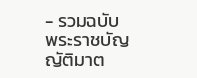- รวมฉบับ
พระราชบัญญัติมาต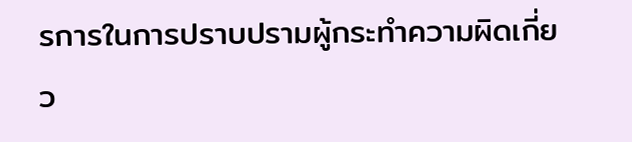รการในการปราบปรามผู้กระทำความผิดเกี่ยว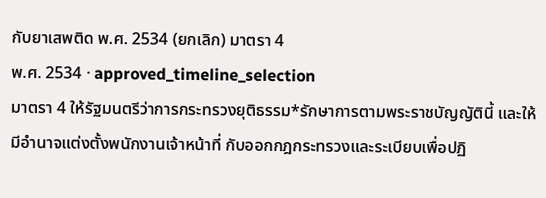กับยาเสพติด พ.ศ. 2534 (ยกเลิก) มาตรา 4
พ.ศ. 2534 · approved_timeline_selection
มาตรา 4 ให้รัฐมนตรีว่าการกระทรวงยุติธรรม*รักษาการตามพระราชบัญญัตินี้ และให้มีอำนาจแต่งตั้งพนักงานเจ้าหน้าที่ กับออกกฎกระทรวงและระเบียบเพื่อปฏิ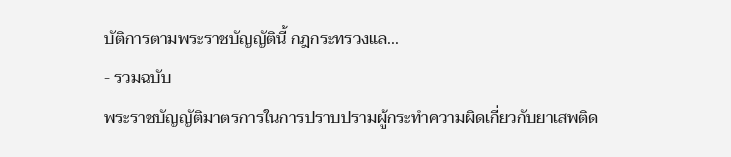บัติการตามพระราชบัญญัตินี้ กฎกระทรวงแล...
- รวมฉบับ
พระราชบัญญัติมาตรการในการปราบปรามผู้กระทำความผิดเกี่ยวกับยาเสพติด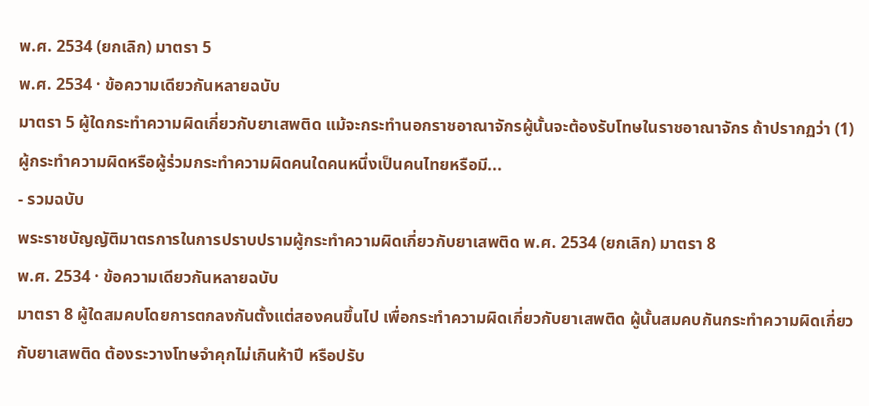พ.ศ. 2534 (ยกเลิก) มาตรา 5
พ.ศ. 2534 · ข้อความเดียวกันหลายฉบับ
มาตรา 5 ผู้ใดกระทำความผิดเกี่ยวกับยาเสพติด แม้จะกระทำนอกราชอาณาจักรผู้นั้นจะต้องรับโทษในราชอาณาจักร ถ้าปรากฏว่า (1) ผู้กระทำความผิดหรือผู้ร่วมกระทำความผิดคนใดคนหนึ่งเป็นคนไทยหรือมี...
- รวมฉบับ
พระราชบัญญัติมาตรการในการปราบปรามผู้กระทำความผิดเกี่ยวกับยาเสพติด พ.ศ. 2534 (ยกเลิก) มาตรา 8
พ.ศ. 2534 · ข้อความเดียวกันหลายฉบับ
มาตรา 8 ผู้ใดสมคบโดยการตกลงกันตั้งแต่สองคนขึ้นไป เพื่อกระทำความผิดเกี่ยวกับยาเสพติด ผู้นั้นสมคบกันกระทำความผิดเกี่ยวกับยาเสพติด ต้องระวางโทษจำคุกไม่เกินห้าปี หรือปรับ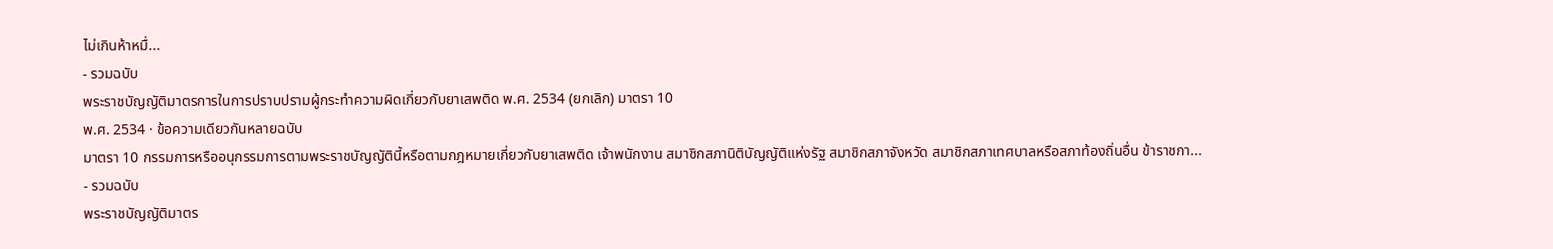ไม่เกินห้าหมื่...
- รวมฉบับ
พระราชบัญญัติมาตรการในการปราบปรามผู้กระทำความผิดเกี่ยวกับยาเสพติด พ.ศ. 2534 (ยกเลิก) มาตรา 10
พ.ศ. 2534 · ข้อความเดียวกันหลายฉบับ
มาตรา 10 กรรมการหรืออนุกรรมการตามพระราชบัญญัตินี้หรือตามกฎหมายเกี่ยวกับยาเสพติด เจ้าพนักงาน สมาชิกสภานิติบัญญัติแห่งรัฐ สมาชิกสภาจังหวัด สมาชิกสภาเทศบาลหรือสภาท้องถิ่นอื่น ข้าราชกา...
- รวมฉบับ
พระราชบัญญัติมาตร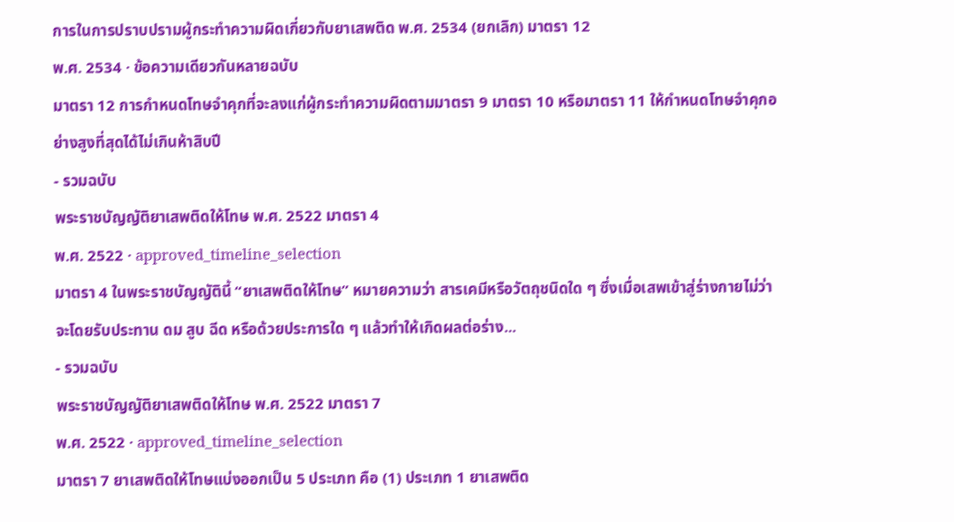การในการปราบปรามผู้กระทำความผิดเกี่ยวกับยาเสพติด พ.ศ. 2534 (ยกเลิก) มาตรา 12
พ.ศ. 2534 · ข้อความเดียวกันหลายฉบับ
มาตรา 12 การกำหนดโทษจำคุกที่จะลงแก่ผู้กระทำความผิดตามมาตรา 9 มาตรา 10 หรือมาตรา 11 ให้กำหนดโทษจำคุกอย่างสูงที่สุดได้ไม่เกินห้าสิบปี
- รวมฉบับ
พระราชบัญญัติยาเสพติดให้โทษ พ.ศ. 2522 มาตรา 4
พ.ศ. 2522 · approved_timeline_selection
มาตรา 4 ในพระราชบัญญัตินี้ “ยาเสพติดให้โทษ” หมายความว่า สารเคมีหรือวัตถุชนิดใด ๆ ซึ่งเมื่อเสพเข้าสู่ร่างกายไม่ว่าจะโดยรับประทาน ดม สูบ ฉีด หรือด้วยประการใด ๆ แล้วทำให้เกิดผลต่อร่าง...
- รวมฉบับ
พระราชบัญญัติยาเสพติดให้โทษ พ.ศ. 2522 มาตรา 7
พ.ศ. 2522 · approved_timeline_selection
มาตรา 7 ยาเสพติดให้โทษแบ่งออกเป็น 5 ประเภท คือ (1) ประเภท 1 ยาเสพติด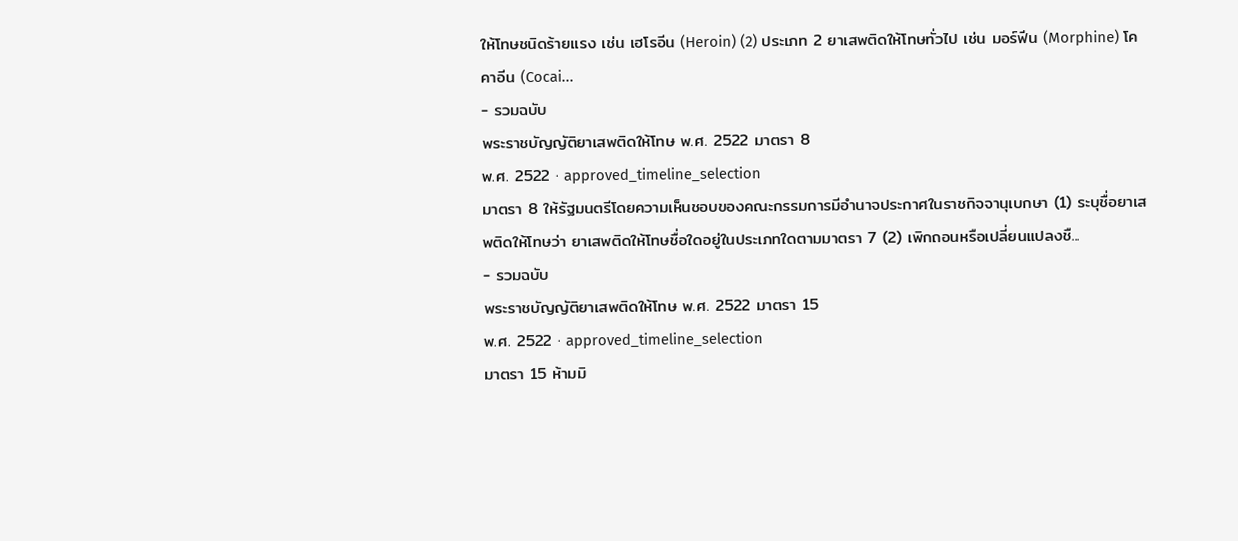ให้โทษชนิดร้ายแรง เช่น เฮโรอีน (Heroin) (2) ประเภท 2 ยาเสพติดให้โทษทั่วไป เช่น มอร์ฟีน (Morphine) โคคาอีน (Cocai...
- รวมฉบับ
พระราชบัญญัติยาเสพติดให้โทษ พ.ศ. 2522 มาตรา 8
พ.ศ. 2522 · approved_timeline_selection
มาตรา 8 ให้รัฐมนตรีโดยความเห็นชอบของคณะกรรมการมีอำนาจประกาศในราชกิจจานุเบกษา (1) ระบุชื่อยาเสพติดให้โทษว่า ยาเสพติดให้โทษชื่อใดอยู่ในประเภทใดตามมาตรา 7 (2) เพิกถอนหรือเปลี่ยนแปลงชื...
- รวมฉบับ
พระราชบัญญัติยาเสพติดให้โทษ พ.ศ. 2522 มาตรา 15
พ.ศ. 2522 · approved_timeline_selection
มาตรา 15 ห้ามมิ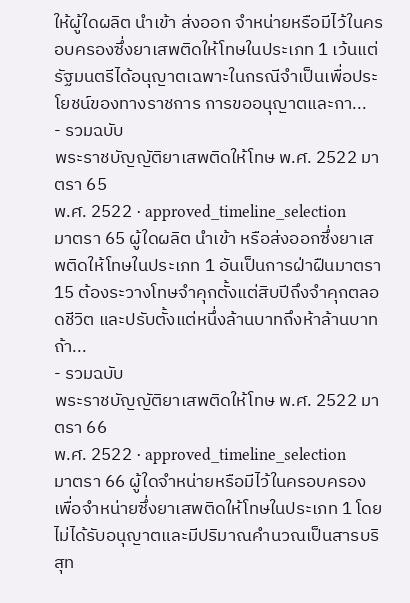ให้ผู้ใดผลิต นำเข้า ส่งออก จำหน่ายหรือมีไว้ในครอบครองซึ่งยาเสพติดให้โทษในประเภท 1 เว้นแต่รัฐมนตรีได้อนุญาตเฉพาะในกรณีจำเป็นเพื่อประโยชน์ของทางราชการ การขออนุญาตและกา...
- รวมฉบับ
พระราชบัญญัติยาเสพติดให้โทษ พ.ศ. 2522 มาตรา 65
พ.ศ. 2522 · approved_timeline_selection
มาตรา 65 ผู้ใดผลิต นำเข้า หรือส่งออกซึ่งยาเสพติดให้โทษในประเภท 1 อันเป็นการฝ่าฝืนมาตรา 15 ต้องระวางโทษจำคุกตั้งแต่สิบปีถึงจำคุกตลอดชีวิต และปรับตั้งแต่หนึ่งล้านบาทถึงห้าล้านบาท ถ้า...
- รวมฉบับ
พระราชบัญญัติยาเสพติดให้โทษ พ.ศ. 2522 มาตรา 66
พ.ศ. 2522 · approved_timeline_selection
มาตรา 66 ผู้ใดจำหน่ายหรือมีไว้ในครอบครองเพื่อจำหน่ายซึ่งยาเสพติดให้โทษในประเภท 1 โดยไม่ได้รับอนุญาตและมีปริมาณคำนวณเป็นสารบริสุท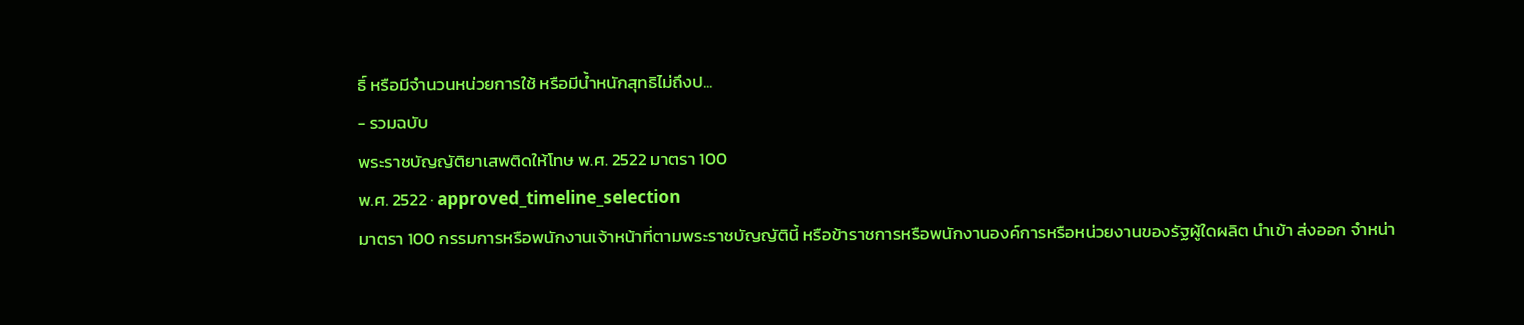ธิ์ หรือมีจำนวนหน่วยการใช้ หรือมีน้ำหนักสุทธิไม่ถึงป...
- รวมฉบับ
พระราชบัญญัติยาเสพติดให้โทษ พ.ศ. 2522 มาตรา 100
พ.ศ. 2522 · approved_timeline_selection
มาตรา 100 กรรมการหรือพนักงานเจ้าหน้าที่ตามพระราชบัญญัตินี้ หรือข้าราชการหรือพนักงานองค์การหรือหน่วยงานของรัฐผู้ใดผลิต นำเข้า ส่งออก จำหน่า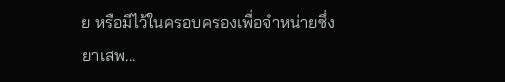ย หรือมีไว้ในครอบครองเพื่อจำหน่ายซึ่งยาเสพ...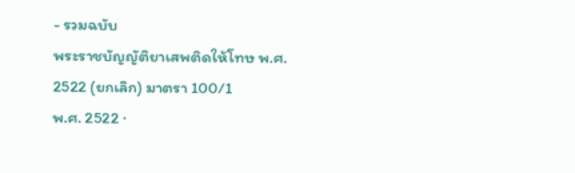- รวมฉบับ
พระราชบัญญัติยาเสพติดให้โทษ พ.ศ. 2522 (ยกเลิก) มาตรา 100/1
พ.ศ. 2522 ·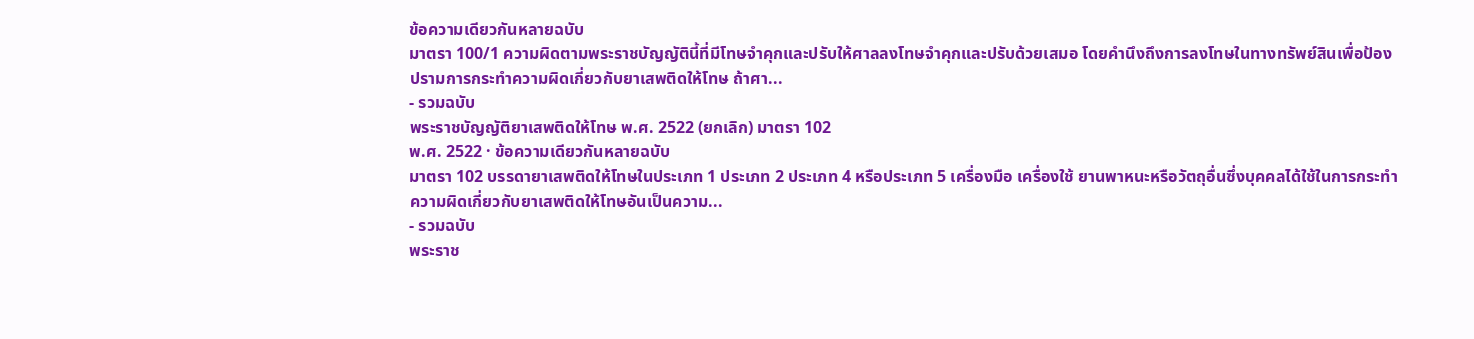ข้อความเดียวกันหลายฉบับ
มาตรา 100/1 ความผิดตามพระราชบัญญัตินี้ที่มีโทษจำคุกและปรับให้ศาลลงโทษจำคุกและปรับด้วยเสมอ โดยคำนึงถึงการลงโทษในทางทรัพย์สินเพื่อป้องปรามการกระทำความผิดเกี่ยวกับยาเสพติดให้โทษ ถ้าศา...
- รวมฉบับ
พระราชบัญญัติยาเสพติดให้โทษ พ.ศ. 2522 (ยกเลิก) มาตรา 102
พ.ศ. 2522 · ข้อความเดียวกันหลายฉบับ
มาตรา 102 บรรดายาเสพติดให้โทษในประเภท 1 ประเภท 2 ประเภท 4 หรือประเภท 5 เครื่องมือ เครื่องใช้ ยานพาหนะหรือวัตถุอื่นซึ่งบุคคลได้ใช้ในการกระทำความผิดเกี่ยวกับยาเสพติดให้โทษอันเป็นความ...
- รวมฉบับ
พระราช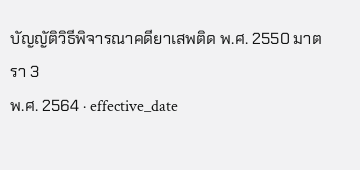บัญญัติวิธีพิจารณาคดียาเสพติด พ.ศ. 2550 มาตรา 3
พ.ศ. 2564 · effective_date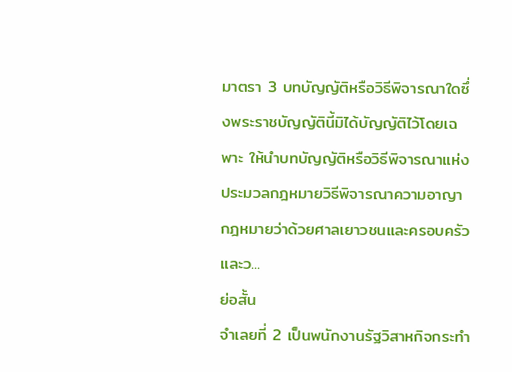มาตรา 3 บทบัญญัติหรือวิธีพิจารณาใดซึ่งพระราชบัญญัตินี้มิได้บัญญัติไว้โดยเฉพาะ ให้นำบทบัญญัติหรือวิธีพิจารณาแห่งประมวลกฎหมายวิธีพิจารณาความอาญา กฎหมายว่าด้วยศาลเยาวชนและครอบครัวและว...
ย่อสั้น
จำเลยที่ 2 เป็นพนักงานรัฐวิสาหกิจกระทำ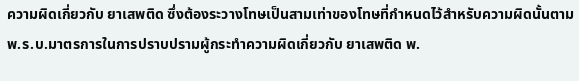ความผิดเกี่ยวกับ ยาเสพติด ซึ่งต้องระวางโทษเป็นสามเท่าของโทษที่กำหนดไว้สำหรับความผิดนั้นตาม พ.ร.บ.มาตรการในการปราบปรามผู้กระทำความผิดเกี่ยวกับ ยาเสพติด พ.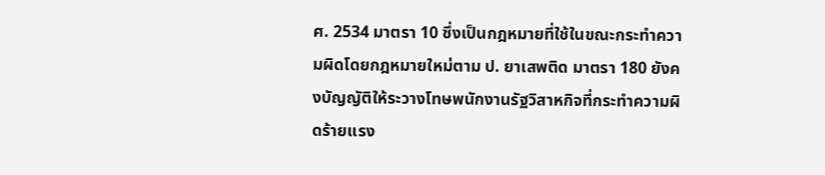ศ. 2534 มาตรา 10 ซึ่งเป็นกฎหมายที่ใช้ในขณะกระทำความผิดโดยกฎหมายใหม่ตาม ป. ยาเสพติด มาตรา 180 ยังคงบัญญัติให้ระวางโทษพนักงานรัฐวิสาหกิจที่กระทำความผิดร้ายแรง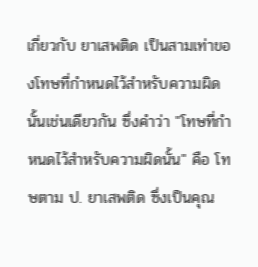เกี่ยวกับ ยาเสพติด เป็นสามเท่าของโทษที่กำหนดไว้สำหรับความผิดนั้นเช่นเดียวกัน ซึ่งคำว่า "โทษที่กำหนดไว้สำหรับความผิดนั้น" คือ โทษตาม ป. ยาเสพติด ซึ่งเป็นคุณ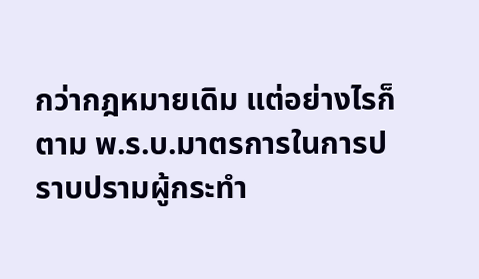กว่ากฎหมายเดิม แต่อย่างไรก็ตาม พ.ร.บ.มาตรการในการปราบปรามผู้กระทำ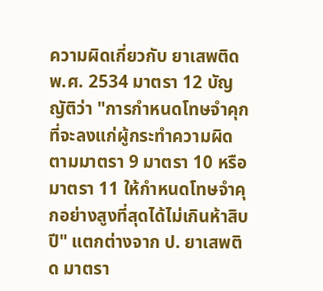ความผิดเกี่ยวกับ ยาเสพติด พ.ศ. 2534 มาตรา 12 บัญญัติว่า "การกำหนดโทษจำคุกที่จะลงแก่ผู้กระทำความผิดตามมาตรา 9 มาตรา 10 หรือมาตรา 11 ให้กำหนดโทษจำคุกอย่างสูงที่สุดได้ไม่เกินห้าสิบปี" แตกต่างจาก ป. ยาเสพติด มาตรา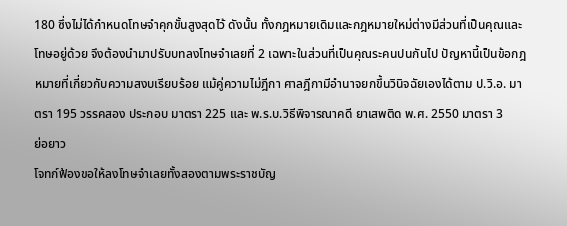180 ซึ่งไม่ได้กำหนดโทษจำคุกขั้นสูงสุดไว้ ดังนั้น ทั้งกฎหมายเดิมและกฎหมายใหม่ต่างมีส่วนที่เป็นคุณและโทษอยู่ด้วย จึงต้องนำมาปรับบทลงโทษจำเลยที่ 2 เฉพาะในส่วนที่เป็นคุณระคนปนกันไป ปัญหานี้เป็นข้อกฎหมายที่เกี่ยวกับความสงบเรียบร้อย แม้คู่ความไม่ฎีกา ศาลฎีกามีอำนาจยกขึ้นวินิจฉัยเองได้ตาม ป.วิ.อ. มาตรา 195 วรรคสอง ประกอบ มาตรา 225 และ พ.ร.บ.วิธีพิจารณาคดี ยาเสพติด พ.ศ. 2550 มาตรา 3
ย่อยาว
โจทก์ฟ้องขอให้ลงโทษจำเลยทั้งสองตามพระราชบัญ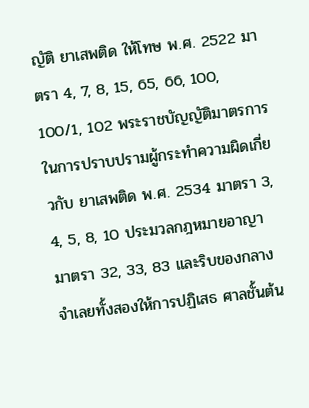ญัติ ยาเสพติด ให้โทษ พ.ศ. 2522 มาตรา 4, 7, 8, 15, 65, 66, 100, 100/1, 102 พระราชบัญญัติมาตรการในการปราบปรามผู้กระทำความผิดเกี่ยวกับ ยาเสพติด พ.ศ. 2534 มาตรา 3, 4, 5, 8, 10 ประมวลกฎหมายอาญา มาตรา 32, 33, 83 และริบของกลาง จำเลยทั้งสองให้การปฏิเสธ ศาลชั้นต้น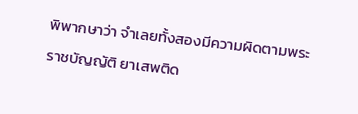พิพากษาว่า จำเลยทั้งสองมีความผิดตามพระราชบัญญัติ ยาเสพติด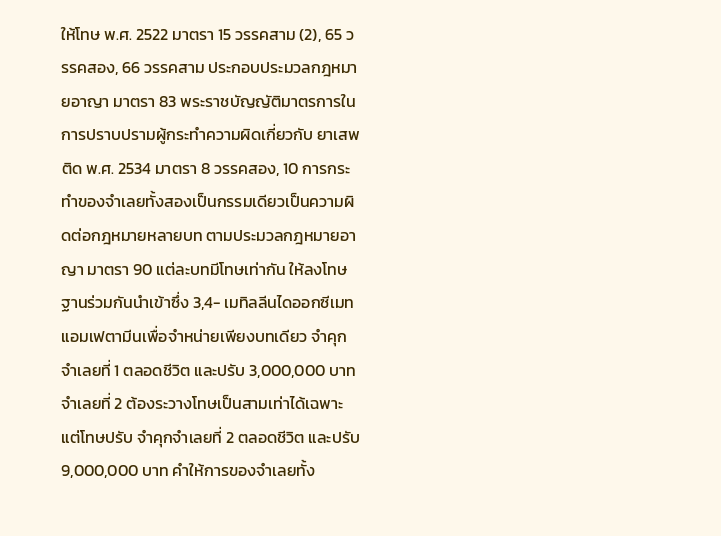ให้โทษ พ.ศ. 2522 มาตรา 15 วรรคสาม (2), 65 วรรคสอง, 66 วรรคสาม ประกอบประมวลกฎหมายอาญา มาตรา 83 พระราชบัญญัติมาตรการในการปราบปรามผู้กระทำความผิดเกี่ยวกับ ยาเสพติด พ.ศ. 2534 มาตรา 8 วรรคสอง, 10 การกระทำของจำเลยทั้งสองเป็นกรรมเดียวเป็นความผิดต่อกฎหมายหลายบท ตามประมวลกฎหมายอาญา มาตรา 90 แต่ละบทมีโทษเท่ากัน ให้ลงโทษฐานร่วมกันนำเข้าซึ่ง 3,4- เมทิลลีนไดออกซีเมทแอมเฟตามีนเพื่อจำหน่ายเพียงบทเดียว จำคุกจำเลยที่ 1 ตลอดชีวิต และปรับ 3,000,000 บาท จำเลยที่ 2 ต้องระวางโทษเป็นสามเท่าได้เฉพาะแต่โทษปรับ จำคุกจำเลยที่ 2 ตลอดชีวิต และปรับ 9,000,000 บาท คำให้การของจำเลยทั้ง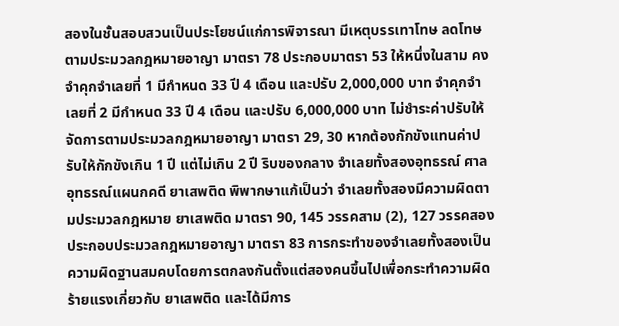สองในชั้นสอบสวนเป็นประโยชน์แก่การพิจารณา มีเหตุบรรเทาโทษ ลดโทษตามประมวลกฎหมายอาญา มาตรา 78 ประกอบมาตรา 53 ให้หนึ่งในสาม คงจำคุกจำเลยที่ 1 มีกำหนด 33 ปี 4 เดือน และปรับ 2,000,000 บาท จำคุกจำเลยที่ 2 มีกำหนด 33 ปี 4 เดือน และปรับ 6,000,000 บาท ไม่ชำระค่าปรับให้จัดการตามประมวลกฎหมายอาญา มาตรา 29, 30 หากต้องกักขังแทนค่าปรับให้กักขังเกิน 1 ปี แต่ไม่เกิน 2 ปี ริบของกลาง จำเลยทั้งสองอุทธรณ์ ศาลอุทธรณ์แผนกคดี ยาเสพติด พิพากษาแก้เป็นว่า จำเลยทั้งสองมีความผิดตามประมวลกฎหมาย ยาเสพติด มาตรา 90, 145 วรรคสาม (2), 127 วรรคสอง ประกอบประมวลกฎหมายอาญา มาตรา 83 การกระทำของจำเลยทั้งสองเป็นความผิดฐานสมคบโดยการตกลงกันตั้งแต่สองคนขึ้นไปเพื่อกระทำความผิดร้ายแรงเกี่ยวกับ ยาเสพติด และได้มีการ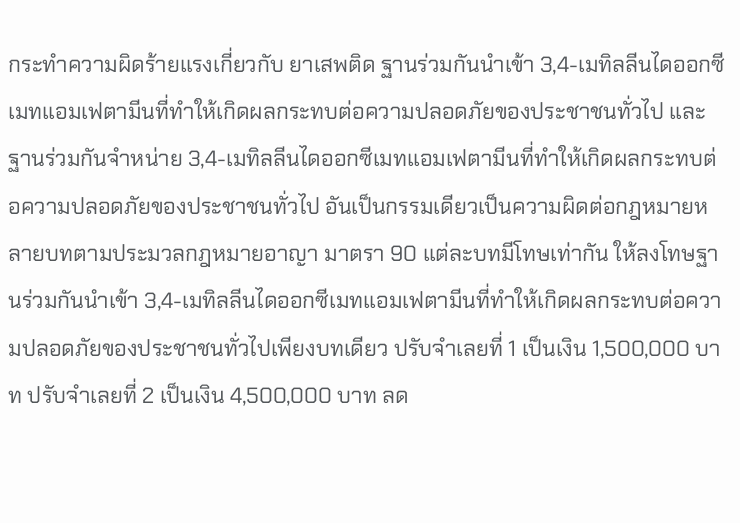กระทำความผิดร้ายแรงเกี่ยวกับ ยาเสพติด ฐานร่วมกันนำเข้า 3,4-เมทิลลีนไดออกซีเมทแอมเฟตามีนที่ทำให้เกิดผลกระทบต่อความปลอดภัยของประชาชนทั่วไป และฐานร่วมกันจำหน่าย 3,4-เมทิลลีนไดออกซีเมทแอมเฟตามีนที่ทำให้เกิดผลกระทบต่อความปลอดภัยของประชาชนทั่วไป อันเป็นกรรมเดียวเป็นความผิดต่อกฎหมายหลายบทตามประมวลกฎหมายอาญา มาตรา 90 แต่ละบทมีโทษเท่ากัน ให้ลงโทษฐานร่วมกันนำเข้า 3,4-เมทิลลีนไดออกซีเมทแอมเฟตามีนที่ทำให้เกิดผลกระทบต่อความปลอดภัยของประชาชนทั่วไปเพียงบทเดียว ปรับจำเลยที่ 1 เป็นเงิน 1,500,000 บาท ปรับจำเลยที่ 2 เป็นเงิน 4,500,000 บาท ลด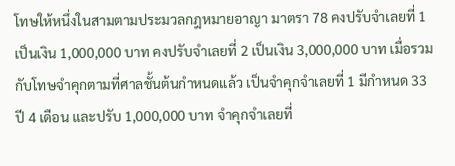โทษให้หนึ่งในสามตามประมวลกฎหมายอาญา มาตรา 78 คงปรับจำเลยที่ 1 เป็นเงิน 1,000,000 บาท คงปรับจำเลยที่ 2 เป็นเงิน 3,000,000 บาท เมื่อรวมกับโทษจำคุกตามที่ศาลชั้นต้นกำหนดแล้ว เป็นจำคุกจำเลยที่ 1 มีกำหนด 33 ปี 4 เดือน และปรับ 1,000,000 บาท จำคุกจำเลยที่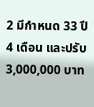2 มีกำหนด 33 ปี 4 เดือน และปรับ 3,000,000 บาท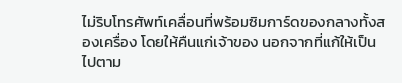ไม่ริบโทรศัพท์เคลื่อนที่พร้อมซิมการ์ดของกลางทั้งสองเครื่อง โดยให้คืนแก่เจ้าของ นอกจากที่แก้ให้เป็นไปตาม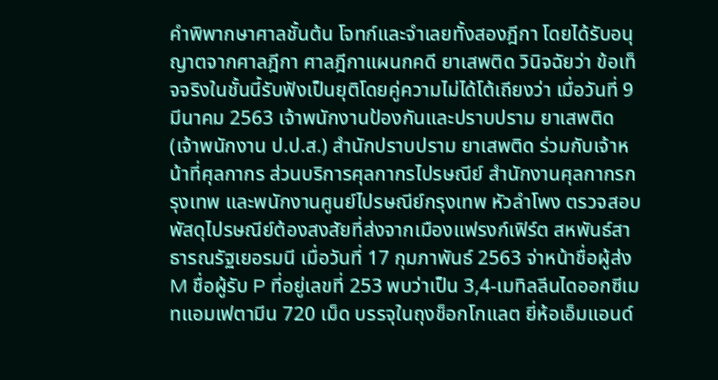คำพิพากษาศาลชั้นต้น โจทก์และจำเลยทั้งสองฎีกา โดยได้รับอนุญาตจากศาลฎีกา ศาลฎีกาแผนกคดี ยาเสพติด วินิจฉัยว่า ข้อเท็จจริงในชั้นนี้รับฟังเป็นยุติโดยคู่ความไม่ได้โต้เถียงว่า เมื่อวันที่ 9 มีนาคม 2563 เจ้าพนักงานป้องกันและปราบปราม ยาเสพติด (เจ้าพนักงาน ป.ป.ส.) สำนักปราบปราม ยาเสพติด ร่วมกับเจ้าหน้าที่ศุลกากร ส่วนบริการศุลกากรไปรษณีย์ สำนักงานศุลกากรกรุงเทพ และพนักงานศูนย์ไปรษณีย์กรุงเทพ หัวลำโพง ตรวจสอบพัสดุไปรษณีย์ต้องสงสัยที่ส่งจากเมืองแฟรงก์เฟิร์ต สหพันธ์สาธารณรัฐเยอรมนี เมื่อวันที่ 17 กุมภาพันธ์ 2563 จ่าหน้าชื่อผู้ส่ง M ชื่อผู้รับ P ที่อยู่เลขที่ 253 พบว่าเป็น 3,4-เมทิลลีนไดออกซีเมทแอมเฟตามีน 720 เม็ด บรรจุในถุงช็อกโกแลต ยี่ห้อเอ็มแอนด์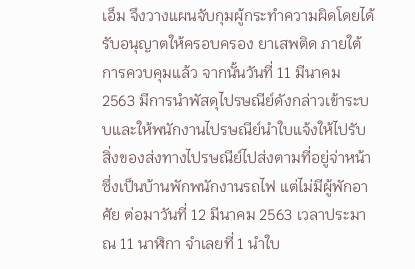เอ็ม จึงวางแผนจับกุมผู้กระทำความผิดโดยได้รับอนุญาตให้ครอบครอง ยาเสพติด ภายใต้การควบคุมแล้ว จากนั้นวันที่ 11 มีนาคม 2563 มีการนำพัสดุไปรษณีย์ดังกล่าวเข้าระบบและให้พนักงานไปรษณีย์นำใบแจ้งให้ไปรับสิ่งของส่งทางไปรษณีย์ไปส่งตามที่อยู่จ่าหน้าซึ่งเป็นบ้านพักพนักงานรถไฟ แต่ไม่มีผู้พักอาศัย ต่อมาวันที่ 12 มีนาคม 2563 เวลาประมาณ 11 นาฬิกา จำเลยที่ 1 นำใบ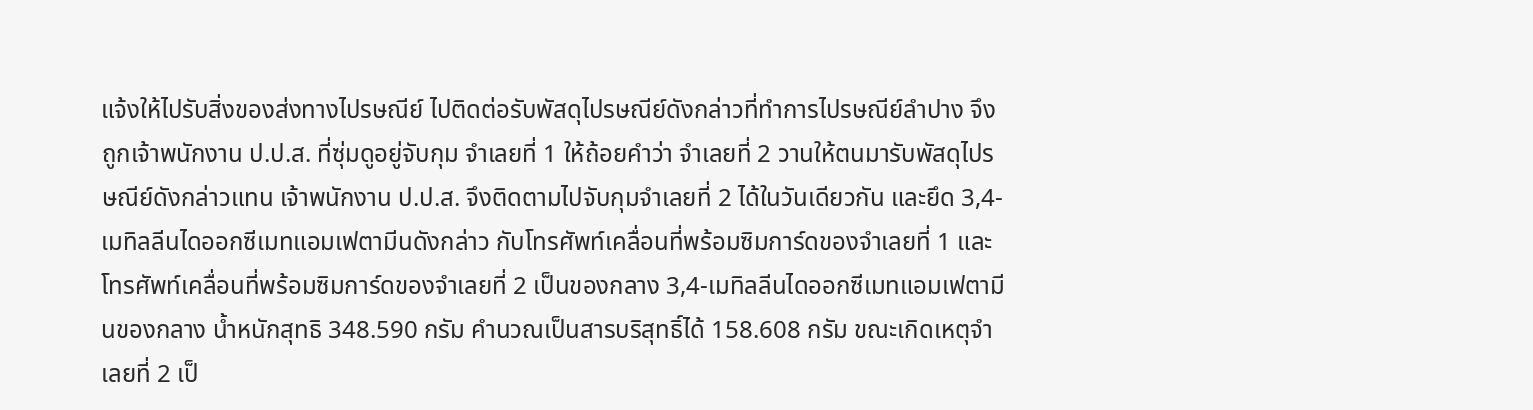แจ้งให้ไปรับสิ่งของส่งทางไปรษณีย์ ไปติดต่อรับพัสดุไปรษณีย์ดังกล่าวที่ทำการไปรษณีย์ลำปาง จึงถูกเจ้าพนักงาน ป.ป.ส. ที่ซุ่มดูอยู่จับกุม จำเลยที่ 1 ให้ถ้อยคำว่า จำเลยที่ 2 วานให้ตนมารับพัสดุไปรษณีย์ดังกล่าวแทน เจ้าพนักงาน ป.ป.ส. จึงติดตามไปจับกุมจำเลยที่ 2 ได้ในวันเดียวกัน และยึด 3,4-เมทิลลีนไดออกซีเมทแอมเฟตามีนดังกล่าว กับโทรศัพท์เคลื่อนที่พร้อมซิมการ์ดของจำเลยที่ 1 และโทรศัพท์เคลื่อนที่พร้อมซิมการ์ดของจำเลยที่ 2 เป็นของกลาง 3,4-เมทิลลีนไดออกซีเมทแอมเฟตามีนของกลาง น้ำหนักสุทธิ 348.590 กรัม คำนวณเป็นสารบริสุทธิ์ได้ 158.608 กรัม ขณะเกิดเหตุจำเลยที่ 2 เป็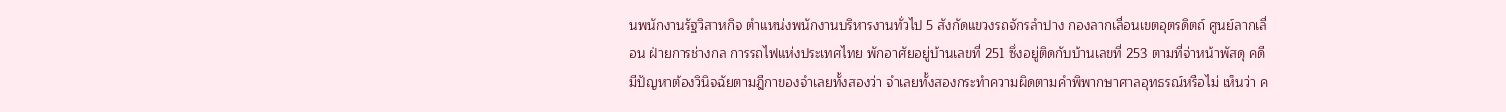นพนักงานรัฐวิสาหกิจ ตำแหน่งพนักงานบริหารงานทั่วไป 5 สังกัดแขวงรถจักรลำปาง กองลากเลื่อนเขตอุตรดิตถ์ ศูนย์ลากเลื่อน ฝ่ายการช่างกล การรถไฟแห่งประเทศไทย พักอาศัยอยู่บ้านเลขที่ 251 ซึ่งอยู่ติดกับบ้านเลขที่ 253 ตามที่จ่าหน้าพัสดุ คดีมีปัญหาต้องวินิจฉัยตามฎีกาของจำเลยทั้งสองว่า จำเลยทั้งสองกระทำความผิดตามคำพิพากษาศาลอุทธรณ์หรือไม่ เห็นว่า ค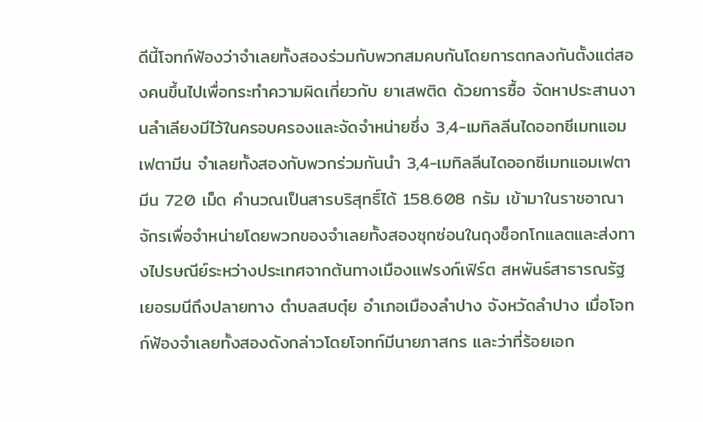ดีนี้โจทก์ฟ้องว่าจำเลยทั้งสองร่วมกับพวกสมคบกันโดยการตกลงกันตั้งแต่สองคนขึ้นไปเพื่อกระทำความผิดเกี่ยวกับ ยาเสพติด ด้วยการซื้อ จัดหาประสานงานลำเลียงมีไว้ในครอบครองและจัดจำหน่ายซึ่ง 3,4-เมทิลลีนไดออกซีเมทแอมเฟตามีน จำเลยทั้งสองกับพวกร่วมกันนำ 3,4-เมทิลลีนไดออกซีเมทแอมเฟตามีน 720 เม็ด คำนวณเป็นสารบริสุทธิ์ได้ 158.608 กรัม เข้ามาในราชอาณาจักรเพื่อจำหน่ายโดยพวกของจำเลยทั้งสองซุกซ่อนในถุงช็อกโกแลตและส่งทางไปรษณีย์ระหว่างประเทศจากต้นทางเมืองแฟรงก์เฟิร์ต สหพันธ์สาธารณรัฐเยอรมนีถึงปลายทาง ตำบลสบตุ๋ย อำเภอเมืองลำปาง จังหวัดลำปาง เมื่อโจทก์ฟ้องจำเลยทั้งสองดังกล่าวโดยโจทก์มีนายภาสกร และว่าที่ร้อยเอก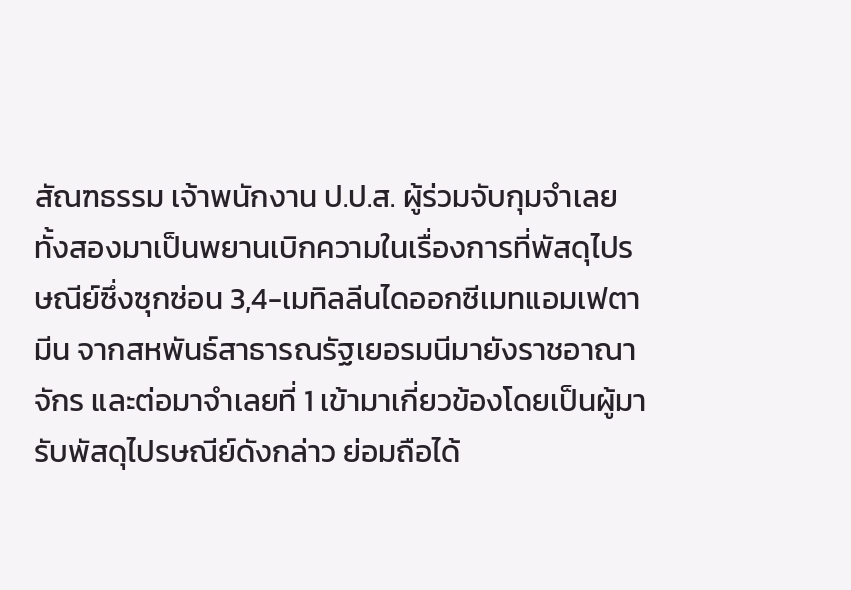สัณฑธรรม เจ้าพนักงาน ป.ป.ส. ผู้ร่วมจับกุมจำเลยทั้งสองมาเป็นพยานเบิกความในเรื่องการที่พัสดุไปรษณีย์ซึ่งซุกซ่อน 3,4-เมทิลลีนไดออกซีเมทแอมเฟตามีน จากสหพันธ์สาธารณรัฐเยอรมนีมายังราชอาณาจักร และต่อมาจำเลยที่ 1 เข้ามาเกี่ยวข้องโดยเป็นผู้มารับพัสดุไปรษณีย์ดังกล่าว ย่อมถือได้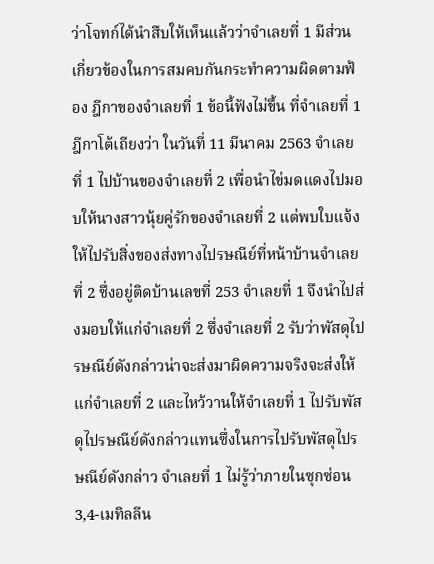ว่าโจทก์ได้นำสืบให้เห็นแล้วว่าจำเลยที่ 1 มีส่วนเกี่ยวข้องในการสมคบกันกระทำความผิดตามฟ้อง ฎีกาของจำเลยที่ 1 ข้อนี้ฟังไม่ขึ้น ที่จำเลยที่ 1 ฎีกาโต้เถียงว่า ในวันที่ 11 มีนาคม 2563 จำเลยที่ 1 ไปบ้านของจำเลยที่ 2 เพื่อนำไข่มดแดงไปมอบให้นางสาวนุ้ยคู่รักของจำเลยที่ 2 แต่พบใบแจ้งให้ไปรับสิ่งของส่งทางไปรษณีย์ที่หน้าบ้านจำเลยที่ 2 ซึ่งอยู่ติดบ้านเลขที่ 253 จำเลยที่ 1 จึงนำไปส่งมอบให้แก่จำเลยที่ 2 ซึ่งจำเลยที่ 2 รับว่าพัสดุไปรษณีย์ดังกล่าวน่าจะส่งมาผิดความจริงจะส่งให้แก่จำเลยที่ 2 และไหว้วานให้จำเลยที่ 1 ไปรับพัสดุไปรษณีย์ดังกล่าวแทนซึ่งในการไปรับพัสดุไปรษณีย์ดังกล่าว จำเลยที่ 1 ไม่รู้ว่าภายในซุกซ่อน 3,4-เมทิลลีน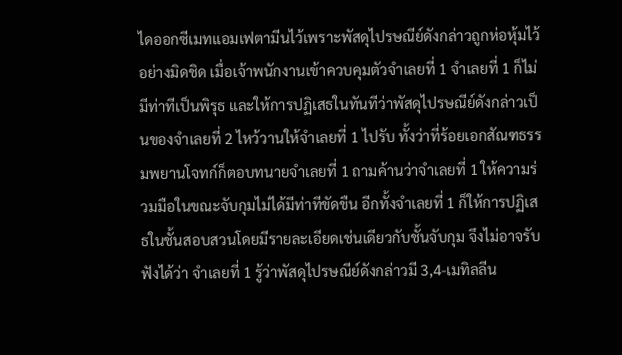ไดออกซีเมทแอมเฟตามีนไว้เพราะพัสดุไปรษณีย์ดังกล่าวถูกห่อหุ้มไว้อย่างมิดชิด เมื่อเจ้าพนักงานเข้าควบคุมตัวจำเลยที่ 1 จำเลยที่ 1 ก็ไม่มีท่าทีเป็นพิรุธ และให้การปฏิเสธในทันทีว่าพัสดุไปรษณีย์ดังกล่าวเป็นของจำเลยที่ 2 ไหว้วานให้จำเลยที่ 1 ไปรับ ทั้งว่าที่ร้อยเอกสัณฑธรรมพยานโจทก์ก็ตอบทนายจำเลยที่ 1 ถามค้านว่าจำเลยที่ 1 ให้ความร่วมมือในขณะจับกุมไม่ได้มีท่าทีขัดขืน อีกทั้งจำเลยที่ 1 ก็ให้การปฏิเสธในชั้นสอบสวนโดยมีรายละเอียดเช่นเดียวกับชั้นจับกุม จึงไม่อาจรับฟังได้ว่า จำเลยที่ 1 รู้ว่าพัสดุไปรษณีย์ดังกล่าวมี 3,4-เมทิลลีน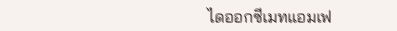ไดออกซีเมทแอมเฟ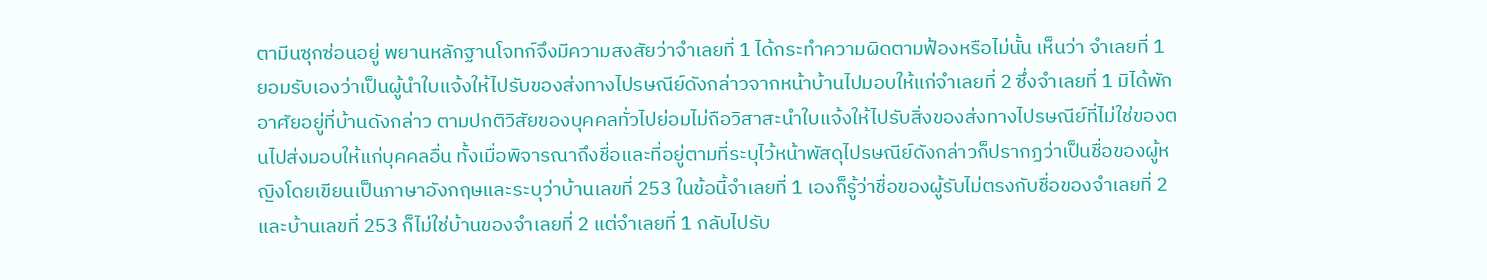ตามีนซุกซ่อนอยู่ พยานหลักฐานโจทก์จึงมีความสงสัยว่าจำเลยที่ 1 ได้กระทำความผิดตามฟ้องหรือไม่นั้น เห็นว่า จำเลยที่ 1 ยอมรับเองว่าเป็นผู้นำใบแจ้งให้ไปรับของส่งทางไปรษณีย์ดังกล่าวจากหน้าบ้านไปมอบให้แก่จำเลยที่ 2 ซึ่งจำเลยที่ 1 มิได้พักอาศัยอยู่ที่บ้านดังกล่าว ตามปกติวิสัยของบุคคลทั่วไปย่อมไม่ถือวิสาสะนำใบแจ้งให้ไปรับสิ่งของส่งทางไปรษณีย์ที่ไม่ใช่ของตนไปส่งมอบให้แก่บุคคลอื่น ทั้งเมื่อพิจารณาถึงชื่อและที่อยู่ตามที่ระบุไว้หน้าพัสดุไปรษณีย์ดังกล่าวก็ปรากฏว่าเป็นชื่อของผู้หญิงโดยเขียนเป็นภาษาอังกฤษและระบุว่าบ้านเลขที่ 253 ในข้อนี้จำเลยที่ 1 เองก็รู้ว่าชื่อของผู้รับไม่ตรงกับชื่อของจำเลยที่ 2 และบ้านเลขที่ 253 ก็ไม่ใช่บ้านของจำเลยที่ 2 แต่จำเลยที่ 1 กลับไปรับ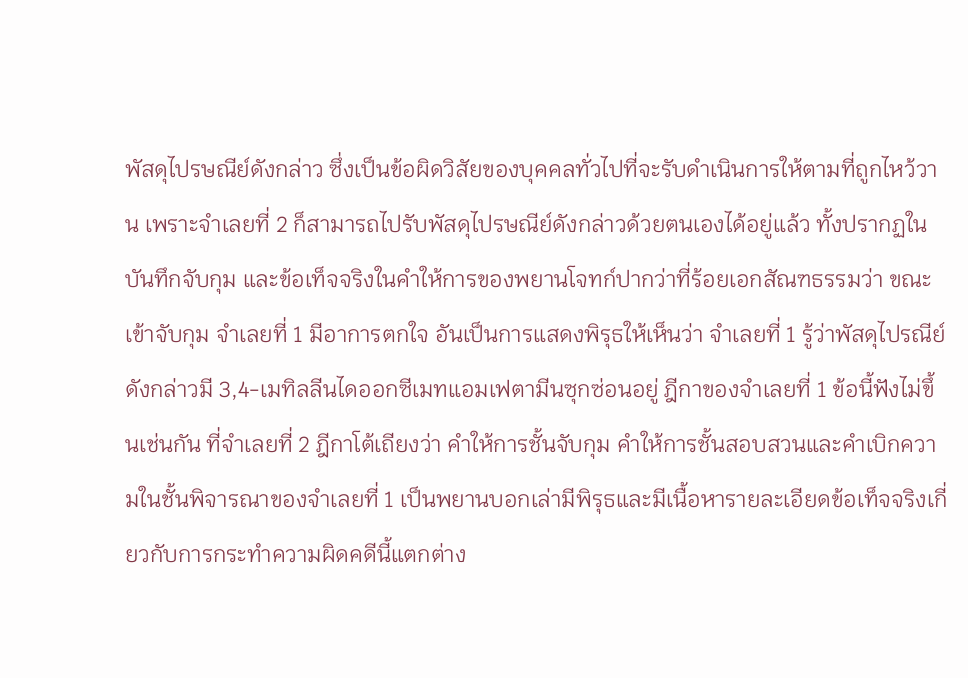พัสดุไปรษณีย์ดังกล่าว ซึ่งเป็นข้อผิดวิสัยของบุคคลทั่วไปที่จะรับดำเนินการให้ตามที่ถูกไหว้วาน เพราะจำเลยที่ 2 ก็สามารถไปรับพัสดุไปรษณีย์ดังกล่าวด้วยตนเองได้อยู่แล้ว ทั้งปรากฏในบันทึกจับกุม และข้อเท็จจริงในคำให้การของพยานโจทก์ปากว่าที่ร้อยเอกสัณฑธรรมว่า ขณะเข้าจับกุม จำเลยที่ 1 มีอาการตกใจ อันเป็นการแสดงพิรุธให้เห็นว่า จำเลยที่ 1 รู้ว่าพัสดุไปรณีย์ดังกล่าวมี 3,4-เมทิลลีนไดออกซีเมทแอมเฟตามีนซุกซ่อนอยู่ ฎีกาของจำเลยที่ 1 ข้อนี้ฟังไม่ขึ้นเช่นกัน ที่จำเลยที่ 2 ฎีกาโต้เถียงว่า คำให้การชั้นจับกุม คำให้การชั้นสอบสวนและคำเบิกความในชั้นพิจารณาของจำเลยที่ 1 เป็นพยานบอกเล่ามีพิรุธและมีเนื้อหารายละเอียดข้อเท็จจริงเกี่ยวกับการกระทำความผิดคดีนี้แตกต่าง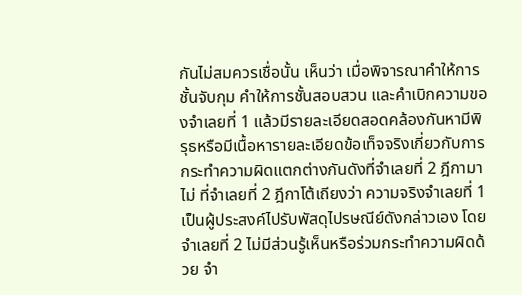กันไม่สมควรเชื่อนั้น เห็นว่า เมื่อพิจารณาคำให้การชั้นจับกุม คำให้การชั้นสอบสวน และคำเบิกความของจำเลยที่ 1 แล้วมีรายละเอียดสอดคล้องกันหามีพิรุธหรือมีเนื้อหารายละเอียดข้อเท็จจริงเกี่ยวกับการกระทำความผิดแตกต่างกันดังที่จำเลยที่ 2 ฎีกามาไม่ ที่จำเลยที่ 2 ฎีกาโต้เถียงว่า ความจริงจำเลยที่ 1 เป็นผู้ประสงค์ไปรับพัสดุไปรษณีย์ดังกล่าวเอง โดยจำเลยที่ 2 ไม่มีส่วนรู้เห็นหรือร่วมกระทำความผิดด้วย จำ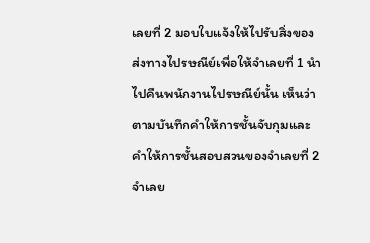เลยที่ 2 มอบใบแจ้งให้ไปรับสิ่งของส่งทางไปรษณีย์เพื่อให้จำเลยที่ 1 นำไปคืนพนักงานไปรษณีย์นั้น เห็นว่า ตามบันทึกคำให้การชั้นจับกุมและคำให้การชั้นสอบสวนของจำเลยที่ 2 จำเลย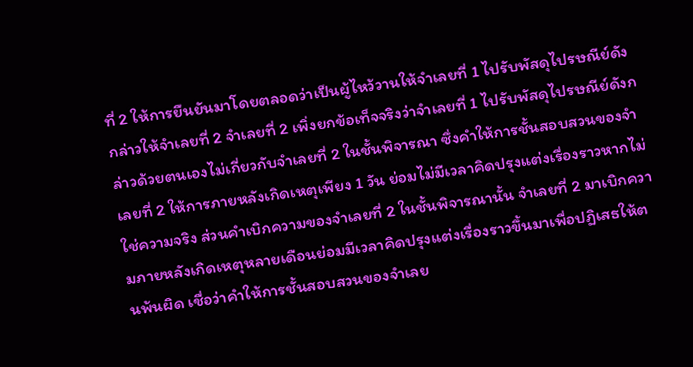ที่ 2 ให้การยืนยันมาโดยตลอดว่าเป็นผู้ไหว้วานให้จำเลยที่ 1 ไปรับพัสดุไปรษณีย์ดังกล่าวให้จำเลยที่ 2 จำเลยที่ 2 เพิ่งยกข้อเท็จจริงว่าจำเลยที่ 1 ไปรับพัสดุไปรษณีย์ดังกล่าวด้วยตนเองไม่เกี่ยวกับจำเลยที่ 2 ในชั้นพิจารณา ซึ่งคำให้การชั้นสอบสวนของจำเลยที่ 2 ให้การภายหลังเกิดเหตุเพียง 1 วัน ย่อมไม่มีเวลาคิดปรุงแต่งเรื่องราวหากไม่ใช่ความจริง ส่วนคำเบิกความของจำเลยที่ 2 ในชั้นพิจารณานั้น จำเลยที่ 2 มาเบิกความภายหลังเกิดเหตุหลายเดือนย่อมมีเวลาคิดปรุงแต่งเรื่องราวขึ้นมาเพื่อปฏิเสธให้ตนพ้นผิด เชื่อว่าคำให้การชั้นสอบสวนของจำเลย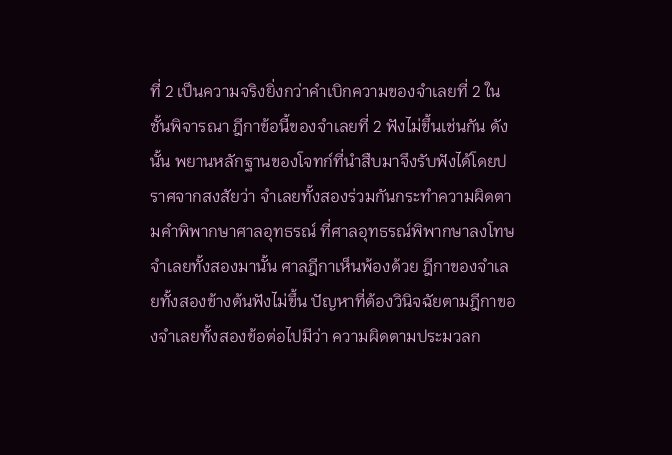ที่ 2 เป็นความจริงยิ่งกว่าคำเบิกความของจำเลยที่ 2 ในชั้นพิจารณา ฎีกาข้อนี้ของจำเลยที่ 2 ฟังไม่ขึ้นเช่นกัน ดังนั้น พยานหลักฐานของโจทก์ที่นำสืบมาจึงรับฟังได้โดยปราศจากสงสัยว่า จำเลยทั้งสองร่วมกันกระทำความผิดตามคำพิพากษาศาลอุทธรณ์ ที่ศาลอุทธรณ์พิพากษาลงโทษจำเลยทั้งสองมานั้น ศาลฎีกาเห็นพ้องด้วย ฎีกาของจำเลยทั้งสองข้างต้นฟังไม่ขึ้น ปัญหาที่ต้องวินิจฉัยตามฎีกาของจำเลยทั้งสองข้อต่อไปมีว่า ความผิดตามประมวลก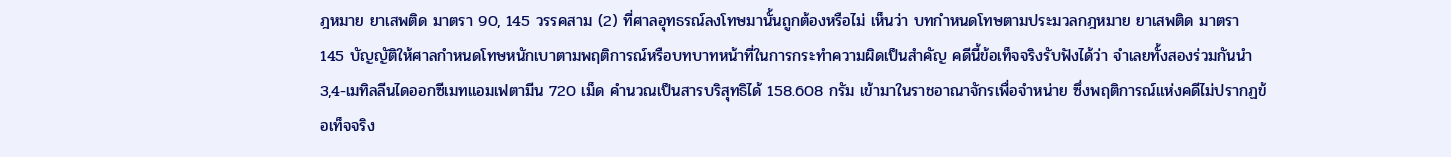ฎหมาย ยาเสพติด มาตรา 90, 145 วรรคสาม (2) ที่ศาลอุทธรณ์ลงโทษมานั้นถูกต้องหรือไม่ เห็นว่า บทกำหนดโทษตามประมวลกฎหมาย ยาเสพติด มาตรา 145 บัญญัติให้ศาลกำหนดโทษหนักเบาตามพฤติการณ์หรือบทบาทหน้าที่ในการกระทำความผิดเป็นสำคัญ คดีนี้ข้อเท็จจริงรับฟังได้ว่า จำเลยทั้งสองร่วมกันนำ 3,4-เมทิลลีนไดออกซีเมทแอมเฟตามีน 720 เม็ด คำนวณเป็นสารบริสุทธิได้ 158.608 กรัม เข้ามาในราชอาณาจักรเพื่อจำหน่าย ซึ่งพฤติการณ์แห่งคดีไม่ปรากฏข้อเท็จจริง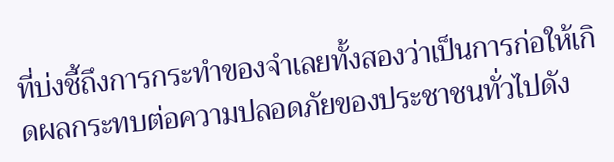ที่บ่งชี้ถึงการกระทำของจำเลยทั้งสองว่าเป็นการก่อให้เกิดผลกระทบต่อความปลอดภัยของประชาชนทั่วไปดัง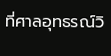ที่ศาลอุทธรณ์วิ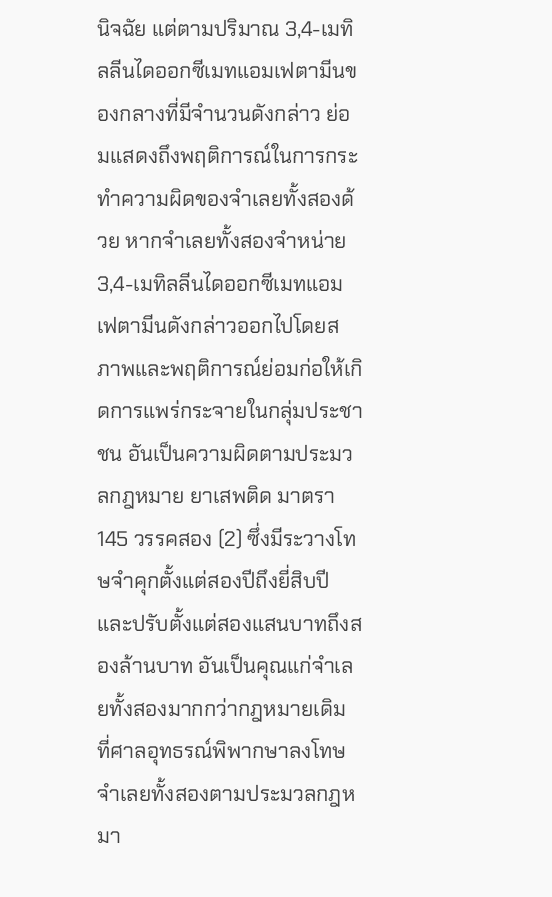นิจฉัย แต่ตามปริมาณ 3,4-เมทิลลีนไดออกซีเมทแอมเฟตามีนของกลางที่มีจำนวนดังกล่าว ย่อมแสดงถึงพฤติการณ์ในการกระทำความผิดของจำเลยทั้งสองด้วย หากจำเลยทั้งสองจำหน่าย 3,4-เมทิลลีนไดออกซีเมทแอมเฟตามีนดังกล่าวออกไปโดยสภาพและพฤติการณ์ย่อมก่อให้เกิดการแพร่กระจายในกลุ่มประชาชน อันเป็นความผิดตามประมวลกฎหมาย ยาเสพติด มาตรา 145 วรรคสอง (2) ซึ่งมีระวางโทษจำคุกตั้งแต่สองปีถึงยี่สิบปี และปรับตั้งแต่สองแสนบาทถึงสองล้านบาท อันเป็นคุณแก่จำเลยทั้งสองมากกว่ากฎหมายเดิม ที่ศาลอุทธรณ์พิพากษาลงโทษจำเลยทั้งสองตามประมวลกฎหมา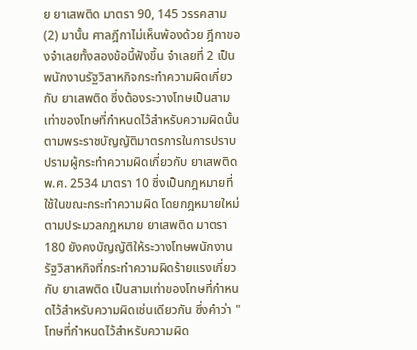ย ยาเสพติด มาตรา 90, 145 วรรคสาม (2) มานั้น ศาลฎีกาไม่เห็นพ้องด้วย ฎีกาของจำเลยทั้งสองข้อนี้ฟังขึ้น จำเลยที่ 2 เป็นพนักงานรัฐวิสาหกิจกระทำความผิดเกี่ยวกับ ยาเสพติด ซึ่งต้องระวางโทษเป็นสามเท่าของโทษที่กำหนดไว้สำหรับความผิดนั้น ตามพระราชบัญญัติมาตรการในการปราบปรามผู้กระทำความผิดเกี่ยวกับ ยาเสพติด พ.ศ. 2534 มาตรา 10 ซึ่งเป็นกฎหมายที่ใช้ในขณะกระทำความผิด โดยกฎหมายใหม่ตามประมวลกฎหมาย ยาเสพติด มาตรา 180 ยังคงบัญญัติให้ระวางโทษพนักงานรัฐวิสาหกิจที่กระทำความผิดร้ายแรงเกี่ยวกับ ยาเสพติด เป็นสามเท่าของโทษที่กำหนดไว้สำหรับความผิดเช่นเดียวกัน ซึ่งคำว่า "โทษที่กำหนดไว้สำหรับความผิด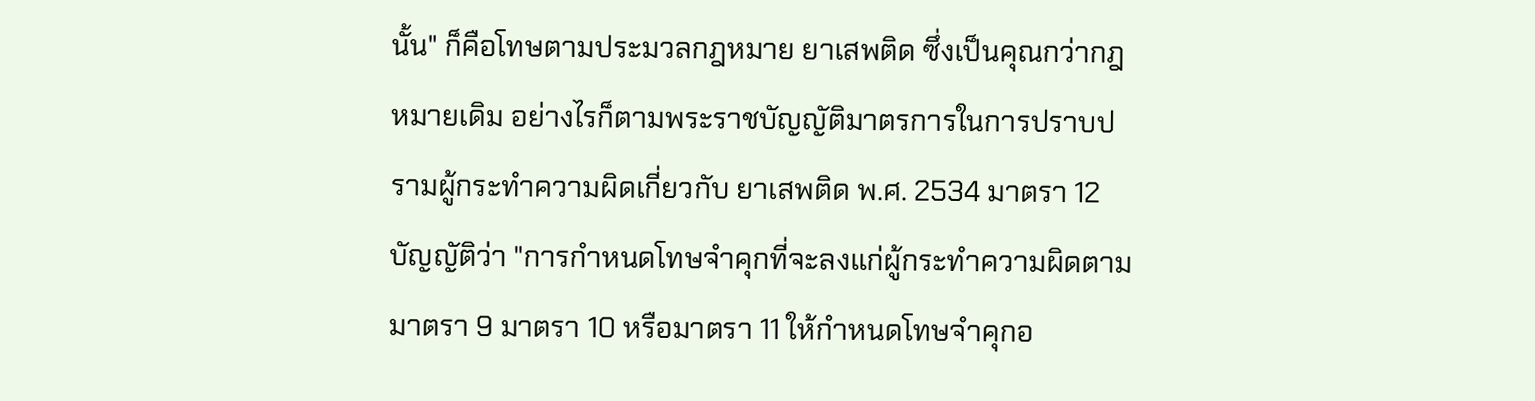นั้น" ก็คือโทษตามประมวลกฎหมาย ยาเสพติด ซึ่งเป็นคุณกว่ากฎหมายเดิม อย่างไรก็ตามพระราชบัญญัติมาตรการในการปราบปรามผู้กระทำความผิดเกี่ยวกับ ยาเสพติด พ.ศ. 2534 มาตรา 12 บัญญัติว่า "การกำหนดโทษจำคุกที่จะลงแก่ผู้กระทำความผิดตามมาตรา 9 มาตรา 10 หรือมาตรา 11 ให้กำหนดโทษจำคุกอ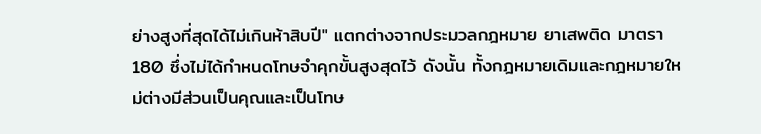ย่างสูงที่สุดได้ไม่เกินห้าสิบปี" แตกต่างจากประมวลกฎหมาย ยาเสพติด มาตรา 180 ซึ่งไม่ได้กำหนดโทษจำคุกขั้นสูงสุดไว้ ดังนั้น ทั้งกฎหมายเดิมและกฎหมายใหม่ต่างมีส่วนเป็นคุณและเป็นโทษ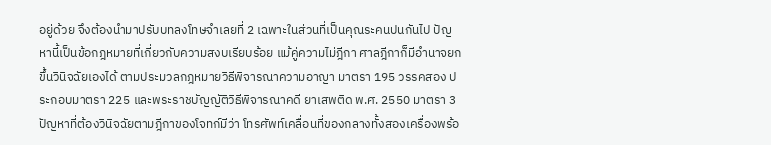อยู่ด้วย จึงต้องนำมาปรับบทลงโทษจำเลยที่ 2 เฉพาะในส่วนที่เป็นคุณระคนปนกันไป ปัญหานี้เป็นข้อกฎหมายที่เกี่ยวกับความสงบเรียบร้อย แม้คู่ความไม่ฎีกา ศาลฎีกาก็มีอำนาจยกขึ้นวินิจฉัยเองได้ ตามประมวลกฎหมายวิธีพิจารณาความอาญา มาตรา 195 วรรคสอง ประกอบมาตรา 225 และพระราชบัญญัติวิธีพิจารณาคดี ยาเสพติด พ.ศ. 2550 มาตรา 3 ปัญหาที่ต้องวินิจฉัยตามฎีกาของโจทก์มีว่า โทรศัพท์เคลื่อนที่ของกลางทั้งสองเครื่องพร้อ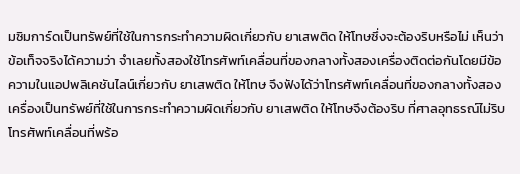มซิมการ์ดเป็นทรัพย์ที่ใช้ในการกระทำความผิดเกี่ยวกับ ยาเสพติด ให้โทษซึ่งจะต้องริบหรือไม่ เห็นว่า ข้อเท็จจริงได้ความว่า จำเลยทั้งสองใช้โทรศัพท์เคลื่อนที่ของกลางทั้งสองเครื่องติดต่อกันโดยมีข้อความในแอปพลิเคชันไลน์เกี่ยวกับ ยาเสพติด ให้โทษ จึงฟังได้ว่าโทรศัพท์เคลื่อนที่ของกลางทั้งสองเครื่องเป็นทรัพย์ที่ใช้ในการกระทำความผิดเกี่ยวกับ ยาเสพติด ให้โทษจึงต้องริบ ที่ศาลอุทธรณ์ไม่ริบโทรศัพท์เคลื่อนที่พร้อ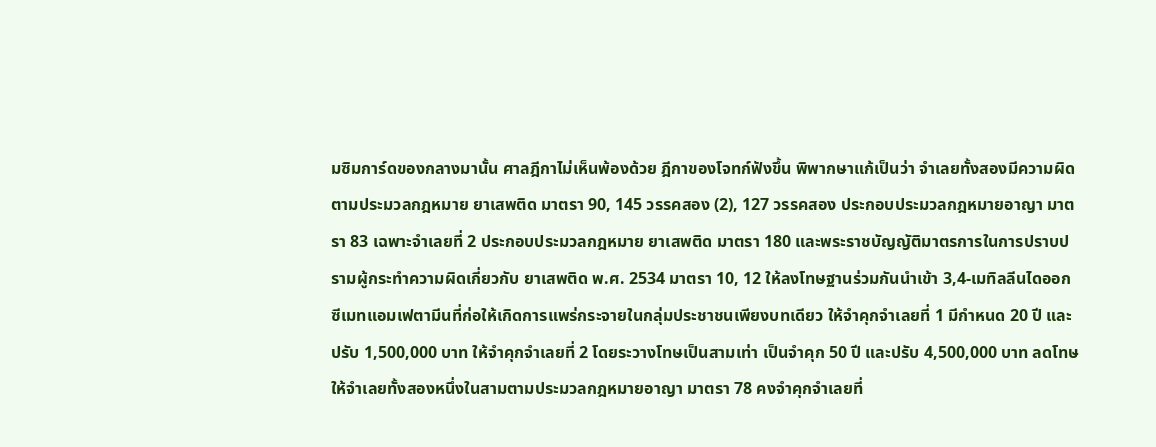มซิมการ์ดของกลางมานั้น ศาลฎีกาไม่เห็นพ้องด้วย ฎีกาของโจทก์ฟังขึ้น พิพากษาแก้เป็นว่า จำเลยทั้งสองมีความผิดตามประมวลกฎหมาย ยาเสพติด มาตรา 90, 145 วรรคสอง (2), 127 วรรคสอง ประกอบประมวลกฎหมายอาญา มาตรา 83 เฉพาะจำเลยที่ 2 ประกอบประมวลกฎหมาย ยาเสพติด มาตรา 180 และพระราชบัญญัติมาตรการในการปราบปรามผู้กระทำความผิดเกี่ยวกับ ยาเสพติด พ.ศ. 2534 มาตรา 10, 12 ให้ลงโทษฐานร่วมกันนำเข้า 3,4-เมทิลลีนไดออกซีเมทแอมเฟตามีนที่ก่อให้เกิดการแพร่กระจายในกลุ่มประชาชนเพียงบทเดียว ให้จำคุกจำเลยที่ 1 มีกำหนด 20 ปี และปรับ 1,500,000 บาท ให้จำคุกจำเลยที่ 2 โดยระวางโทษเป็นสามเท่า เป็นจำคุก 50 ปี และปรับ 4,500,000 บาท ลดโทษให้จำเลยทั้งสองหนึ่งในสามตามประมวลกฎหมายอาญา มาตรา 78 คงจำคุกจำเลยที่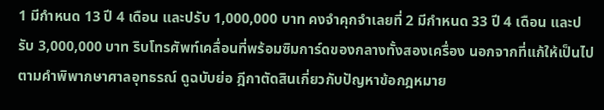1 มีกำหนด 13 ปี 4 เดือน และปรับ 1,000,000 บาท คงจำคุกจำเลยที่ 2 มีกำหนด 33 ปี 4 เดือน และปรับ 3,000,000 บาท ริบโทรศัพท์เคลื่อนที่พร้อมซิมการ์ดของกลางทั้งสองเครื่อง นอกจากที่แก้ให้เป็นไปตามคำพิพากษาศาลอุทธรณ์ ดูฉบับย่อ ฎีกาตัดสินเกี่ยวกับปัญหาข้อกฎหมาย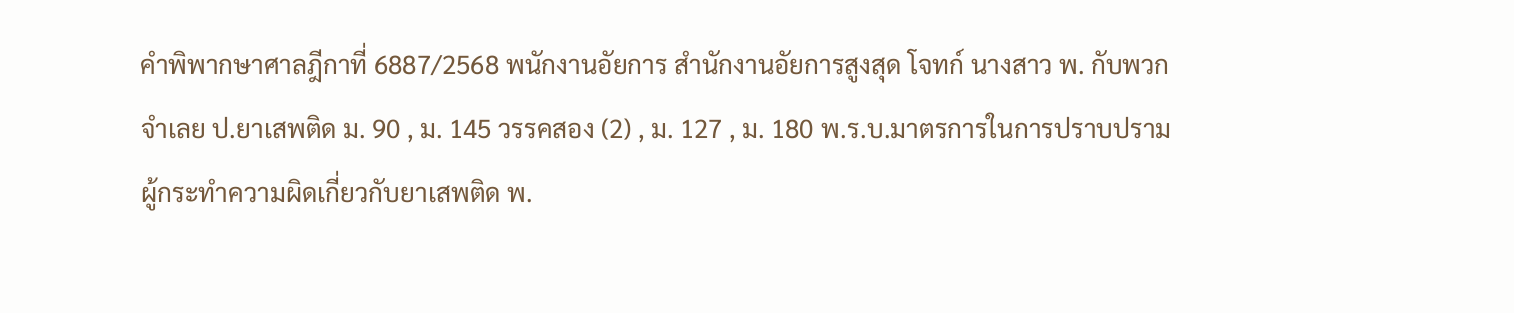คำพิพากษาศาลฎีกาที่ 6887/2568 พนักงานอัยการ สำนักงานอัยการสูงสุด โจทก์ นางสาว พ. กับพวก จำเลย ป.ยาเสพติด ม. 90 , ม. 145 วรรคสอง (2) , ม. 127 , ม. 180 พ.ร.บ.มาตรการในการปราบปรามผู้กระทำความผิดเกี่ยวกับยาเสพติด พ.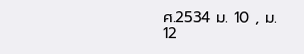ศ.2534 ม. 10 , ม. 12